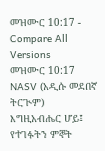መዝሙር 10:17 - Compare All Versions
መዝሙር 10:17 NASV (አዲሱ መደበኛ ትርጒም)
እግዚአብሔር ሆይ፤ የተገፉትን ምኞት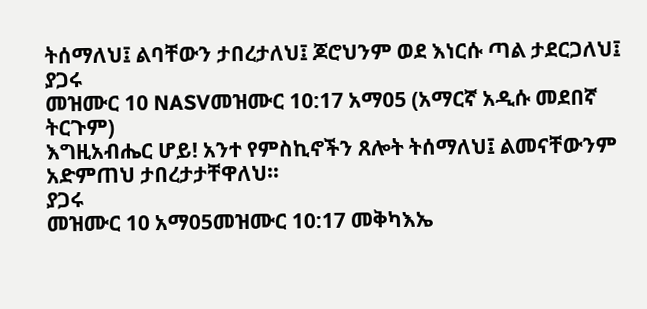ትሰማለህ፤ ልባቸውን ታበረታለህ፤ ጆሮህንም ወደ እነርሱ ጣል ታደርጋለህ፤
ያጋሩ
መዝሙር 10 NASVመዝሙር 10:17 አማ05 (አማርኛ አዲሱ መደበኛ ትርጉም)
እግዚአብሔር ሆይ! አንተ የምስኪኖችን ጸሎት ትሰማለህ፤ ልመናቸውንም አድምጠህ ታበረታታቸዋለህ።
ያጋሩ
መዝሙር 10 አማ05መዝሙር 10:17 መቅካእኤ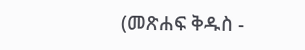(መጽሐፍ ቅዱስ -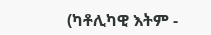(ካቶሊካዊ እትም -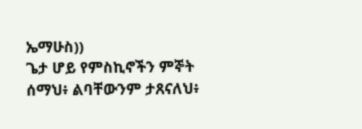ኤማሁስ))
ጌታ ሆይ የምስኪኖችን ምኞት ሰማህ፥ ልባቸውንም ታጸናለህ፥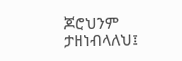ጆሮህንም ታዘነብላለህ፤